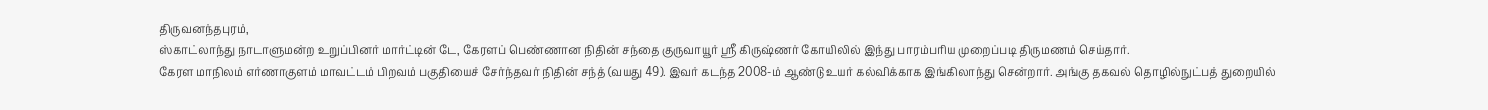திருவனந்தபுரம்,
ஸ்காட்லாந்து நாடாளுமன்ற உறுப்பினர் மார்ட்டின் டே, கேரளப் பெண்ணான நிதின் சந்தை குருவாயூர் ஸ்ரீ கிருஷ்ணர் கோயிலில் இந்து பாரம்பரிய முறைப்படி திருமணம் செய்தார்.
கேரள மாநிலம் எர்ணாகுளம் மாவட்டம் பிறவம் பகுதியைச் சேர்ந்தவர் நிதின் சந்த் (வயது 49). இவர் கடந்த 2008-ம் ஆண்டு உயர் கல்விக்காக இங்கிலாந்து சென்றார். அங்கு தகவல் தொழில்நுட்பத் துறையில்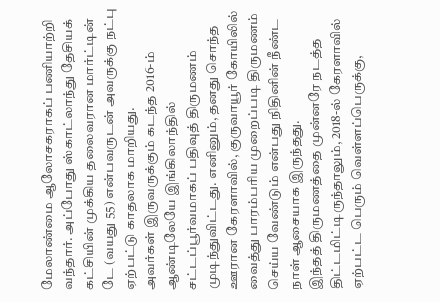மேலாண்மை ஆலோசகராகப் பணியாற்றி வந்தார். அப்போது ஸ்காட்லாந்து தேசியக் கட்சியின் முக்கிய தலைவரான மார்ட்டின் டே (வயது 55) என்பவருடன் அவருக்கு நட்பு ஏற்பட்டு காதலாக மாறியது.
அவர்கள் இருவருக்கும் கடந்த 2016-ம் ஆண்டிலேயே இங்கிலாந்தில் சட்டப்பூர்வமாகப் பதிவுத் திருமணம் முடிந்துவிட்டது. எனினும், தனது சொந்த ஊரான கேரளாவில், குருவாயூர் கோயிலில் வைத்து பாரம்பரிய முறைப்படி திருமணம் செய்ய வேண்டும் என்பது நிதினின் நீண்ட நாள் ஆசையாக இருந்தது.
இந்தத் திருமணத்தை முன்னரே நடத்த திட்டமிட்டிருந்தாலும், 2018-ல் கேரளாவில் ஏற்பட்ட பெரும் வெள்ளப்பெருக்கு,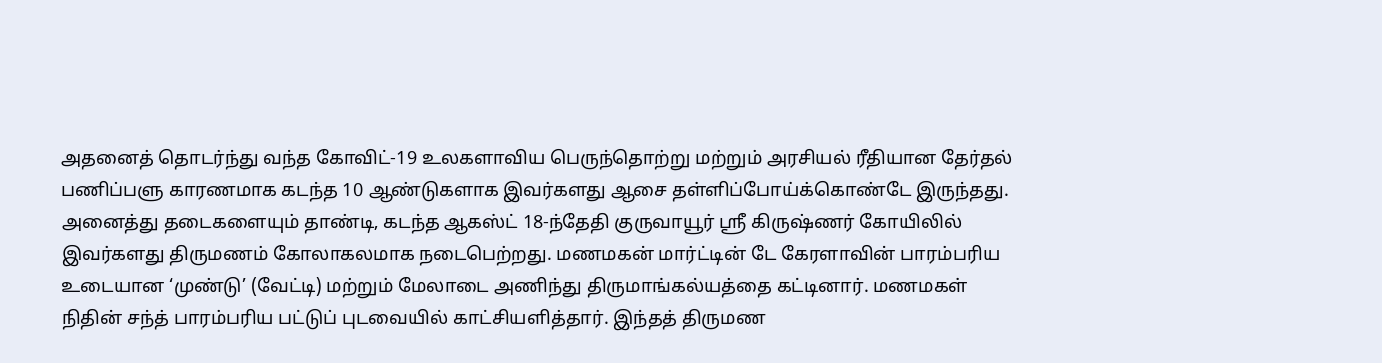அதனைத் தொடர்ந்து வந்த கோவிட்-19 உலகளாவிய பெருந்தொற்று மற்றும் அரசியல் ரீதியான தேர்தல் பணிப்பளு காரணமாக கடந்த 10 ஆண்டுகளாக இவர்களது ஆசை தள்ளிப்போய்க்கொண்டே இருந்தது.
அனைத்து தடைகளையும் தாண்டி, கடந்த ஆகஸ்ட் 18-ந்தேதி குருவாயூர் ஸ்ரீ கிருஷ்ணர் கோயிலில் இவர்களது திருமணம் கோலாகலமாக நடைபெற்றது. மணமகன் மார்ட்டின் டே கேரளாவின் பாரம்பரிய உடையான ‘முண்டு’ (வேட்டி) மற்றும் மேலாடை அணிந்து திருமாங்கல்யத்தை கட்டினார். மணமகள் நிதின் சந்த் பாரம்பரிய பட்டுப் புடவையில் காட்சியளித்தார். இந்தத் திருமண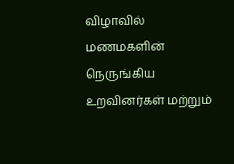விழாவில் மணமகளின் நெருங்கிய உறவினர்கள் மற்றும்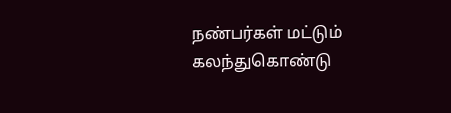நண்பர்கள் மட்டும் கலந்துகொண்டு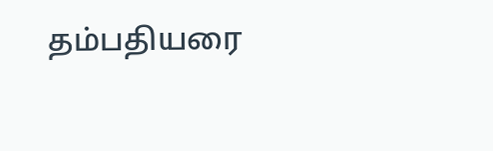தம்பதியரை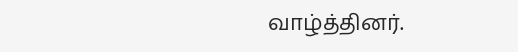வாழ்த்தினர்.